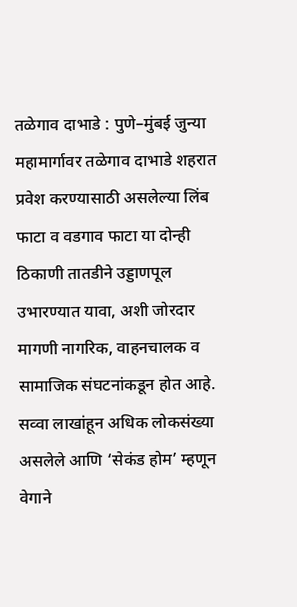तळेगाव दाभाडे : पुणे–मुंबई जुन्या महामार्गावर तळेगाव दाभाडे शहरात प्रवेश करण्यासाठी असलेल्या लिंब फाटा व वडगाव फाटा या दोन्ही ठिकाणी तातडीने उड्डाणपूल उभारण्यात यावा, अशी जोरदार मागणी नागरिक, वाहनचालक व सामाजिक संघटनांकडून होत आहे. सव्वा लाखांहून अधिक लोकसंख्या असलेले आणि ‘सेकंड होम’ म्हणून वेगाने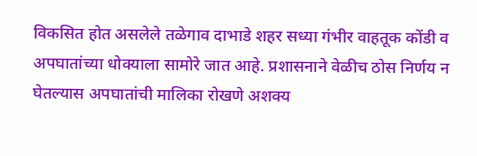विकसित होत असलेले तळेगाव दाभाडे शहर सध्या गंभीर वाहतूक कोंडी व अपघातांच्या धोक्याला सामोरे जात आहे. प्रशासनाने वेळीच ठोस निर्णय न घेतल्यास अपघातांची मालिका रोखणे अशक्य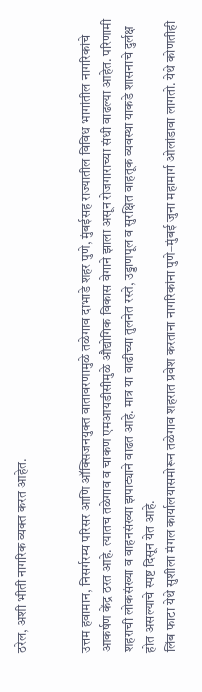ठरेल, अशी भीती नागरिक व्यक्त करत आहेत.


उत्तम हवामान, निसर्गरम्य परिसर आणि ऑक्सिजनयुक्त वातावरणामुळे तळेगाव दाभाडे शहर पुणे, मुंबईसह राज्यातील विविध भागांतील नागरिकांचे आकर्षण केंद्र ठरत आहे. त्यातच तळेगाव व चाकण एमआयडीसीमुळे औद्योगिक विकास वेगाने झाला असून रोजगाराच्या संधी वाढल्या आहेत. परिणामी शहराची लोकसंख्या व वाहनसंख्या झपाट्याने वाढत आहे. मात्र या वाढीच्या तुलनेत रस्ते, उड्डाणपूल व सुरक्षित वाहतूक व्यवस्था याकडे शासनाचे दुर्लक्ष होत असल्याचे स्पष्ट दिसून येत आहे.
लिंब फाटा येथे सुशीला मंगल कार्यालयासमोरून तळेगाव शहरात प्रवेश करताना नागरिकांना पुणे–मुंबई जुना महामार्ग ओलांडावा लागतो. येथे कोणतीही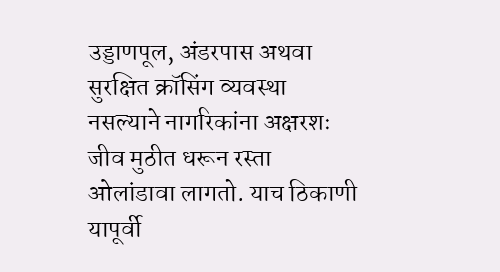उड्डाणपूल, अंडरपास अथवा सुरक्षित क्रॉसिंग व्यवस्था नसल्याने नागरिकांना अक्षरशः जीव मुठीत धरून रस्ता ओलांडावा लागतो. याच ठिकाणी यापूर्वी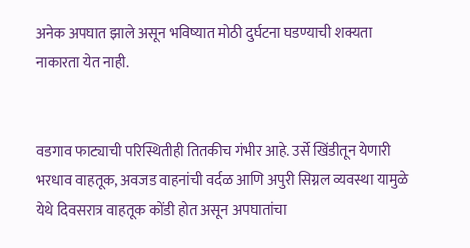अनेक अपघात झाले असून भविष्यात मोठी दुर्घटना घडण्याची शक्यता नाकारता येत नाही.


वडगाव फाट्याची परिस्थितीही तितकीच गंभीर आहे. उर्से खिंडीतून येणारी भरधाव वाहतूक, अवजड वाहनांची वर्दळ आणि अपुरी सिग्नल व्यवस्था यामुळे येथे दिवसरात्र वाहतूक कोंडी होत असून अपघातांचा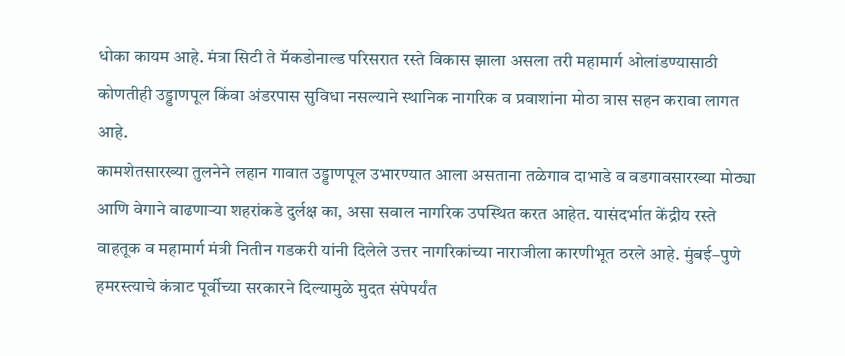धोका कायम आहे. मंत्रा सिटी ते मॅकडोनाल्ड परिसरात रस्ते विकास झाला असला तरी महामार्ग ओलांडण्यासाठी कोणतीही उड्डाणपूल किंवा अंडरपास सुविधा नसल्याने स्थानिक नागरिक व प्रवाशांना मोठा त्रास सहन करावा लागत आहे.
कामशेतसारख्या तुलनेने लहान गावात उड्डाणपूल उभारण्यात आला असताना तळेगाव दाभाडे व वडगावसारख्या मोठ्या आणि वेगाने वाढणाऱ्या शहरांकडे दुर्लक्ष का, असा सवाल नागरिक उपस्थित करत आहेत. यासंदर्भात केंद्रीय रस्ते वाहतूक व महामार्ग मंत्री नितीन गडकरी यांनी दिलेले उत्तर नागरिकांच्या नाराजीला कारणीभूत ठरले आहे. मुंबई–पुणे हमरस्त्याचे कंत्राट पूर्वीच्या सरकारने दिल्यामुळे मुदत संपेपर्यंत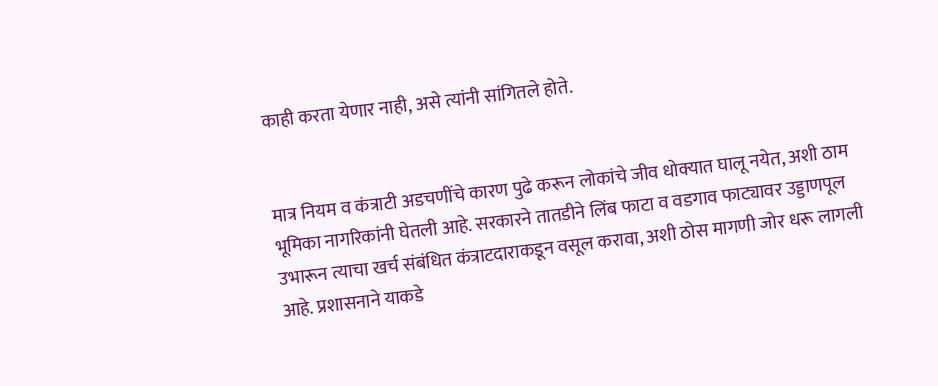काही करता येणार नाही, असे त्यांनी सांगितले होते.


मात्र नियम व कंत्राटी अडचणींचे कारण पुढे करून लोकांचे जीव धोक्यात घालू नयेत, अशी ठाम भूमिका नागरिकांनी घेतली आहे. सरकारने तातडीने लिंब फाटा व वडगाव फाट्यावर उड्डाणपूल उभारून त्याचा खर्च संबंधित कंत्राटदाराकडून वसूल करावा, अशी ठोस मागणी जोर धरू लागली आहे. प्रशासनाने याकडे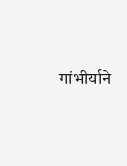गांभीर्याने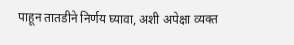पाहून तातडीने निर्णय घ्यावा, अशी अपेक्षा व्यक्त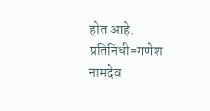होत आहे.
प्रतिनिधी=गणेश नामदेव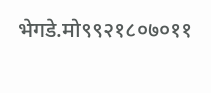भेगडे.मो९९२१८०७०११